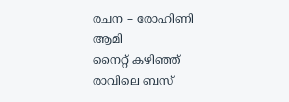രചന – രോഹിണി ആമി
നൈറ്റ് കഴിഞ്ഞ് രാവിലെ ബസ്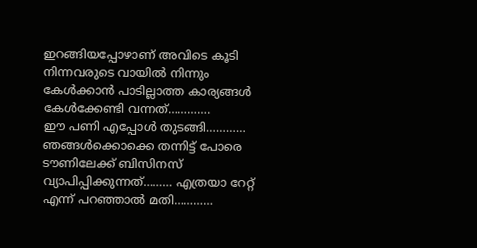ഇറങ്ങിയപ്പോഴാണ് അവിടെ കൂടി നിന്നവരുടെ വായിൽ നിന്നും കേൾക്കാൻ പാടില്ലാത്ത കാര്യങ്ങൾ കേൾക്കേണ്ടി വന്നത്………….
ഈ പണി എപ്പോൾ തുടങ്ങി………… ഞങ്ങൾക്കൊക്കെ തന്നിട്ട് പോരെ ടൗണിലേക്ക് ബിസിനസ് വ്യാപിപ്പിക്കുന്നത്……… എത്രയാ റേറ്റ് എന്ന് പറഞ്ഞാൽ മതി…………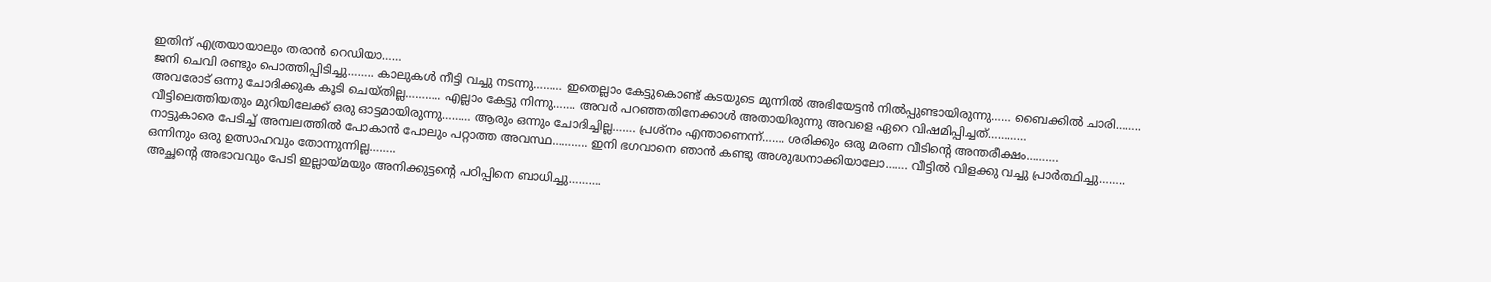ഇതിന് എത്രയായാലും തരാൻ റെഡിയാ……
ജനി ചെവി രണ്ടും പൊത്തിപ്പിടിച്ചു…….. കാലുകൾ നീട്ടി വച്ചു നടന്നു……… ഇതെല്ലാം കേട്ടുകൊണ്ട് കടയുടെ മുന്നിൽ അഭിയേട്ടൻ നിൽപ്പുണ്ടായിരുന്നു…… ബൈക്കിൽ ചാരി…….. അവരോട് ഒന്നു ചോദിക്കുക കൂടി ചെയ്തില്ല……….. എല്ലാം കേട്ടു നിന്നു……. അവർ പറഞ്ഞതിനേക്കാൾ അതായിരുന്നു അവളെ ഏറെ വിഷമിപ്പിച്ചത്…………
വീട്ടിലെത്തിയതും മുറിയിലേക്ക് ഒരു ഓട്ടമായിരുന്നു……… ആരും ഒന്നും ചോദിച്ചില്ല……. പ്രശ്നം എന്താണെന്ന്……. ശരിക്കും ഒരു മരണ വീടിന്റെ അന്തരീക്ഷം……….
നാട്ടുകാരെ പേടിച്ച് അമ്പലത്തിൽ പോകാൻ പോലും പറ്റാത്ത അവസ്ഥ……….. ഇനി ഭഗവാനെ ഞാൻ കണ്ടു അശുദ്ധനാക്കിയാലോ……. വീട്ടിൽ വിളക്കു വച്ചു പ്രാർത്ഥിച്ചു…….. ഒന്നിനും ഒരു ഉത്സാഹവും തോന്നുന്നില്ല……..
അച്ഛന്റെ അഭാവവും പേടി ഇല്ലായ്മയും അനിക്കുട്ടന്റെ പഠിപ്പിനെ ബാധിച്ചു……….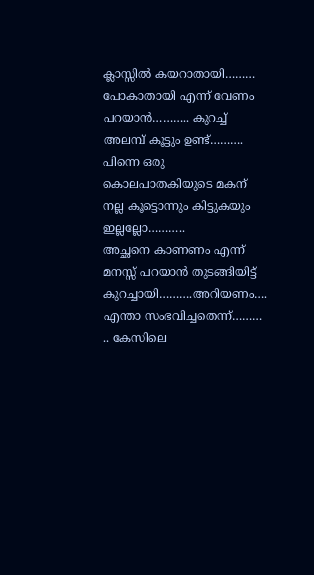ക്ലാസ്സിൽ കയറാതായി……… പോകാതായി എന്ന് വേണം പറയാൻ……….. കുറച്ച് അലമ്പ് കൂട്ടും ഉണ്ട്………. പിന്നെ ഒരു കൊലപാതകിയുടെ മകന് നല്ല കൂട്ടൊന്നും കിട്ടുകയും ഇല്ലല്ലോ………..
അച്ഛനെ കാണണം എന്ന് മനസ്സ് പറയാൻ തുടങ്ങിയിട്ട് കുറച്ചായി……….അറിയണം…. എന്താ സംഭവിച്ചതെന്ന്……… .. കേസിലെ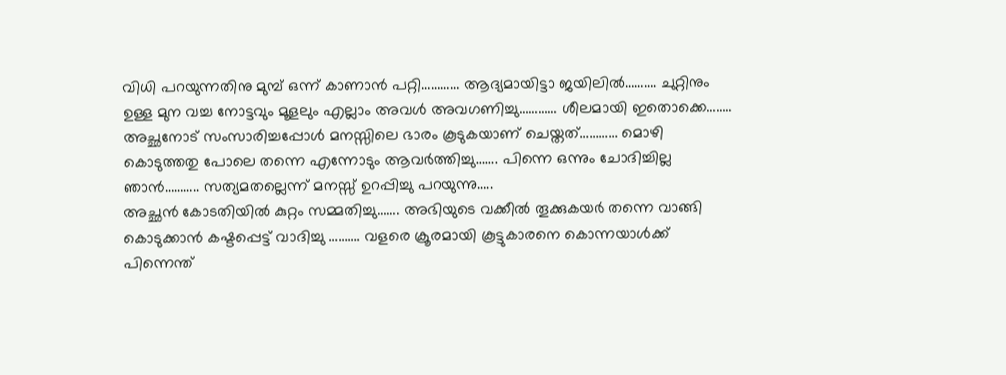വിധി പറയുന്നതിനു മുമ്പ് ഒന്ന് കാണാൻ പറ്റി………… ആദ്യമായിട്ടാ ജയിലിൽ………. ചുറ്റിനും ഉള്ള മുന വച്ച നോട്ടവും മൂളലും എല്ലാം അവൾ അവഗണിച്ചു………… ശീലമായി ഇതൊക്കെ…….. അച്ഛനോട് സംസാരിച്ചപ്പോൾ മനസ്സിലെ ഭാരം കൂടുകയാണ് ചെയ്തത്………… മൊഴി കൊടുത്തതു പോലെ തന്നെ എന്നോടും ആവർത്തിച്ചു……. പിന്നെ ഒന്നും ചോദിച്ചില്ല ഞാൻ……….. സത്യമതല്ലെന്ന് മനസ്സ് ഉറപ്പിച്ചു പറയുന്നു…..
അച്ഛൻ കോടതിയിൽ കുറ്റം സമ്മതിച്ചു……. അഭിയുടെ വക്കീൽ തൂക്കുകയർ തന്നെ വാങ്ങി കൊടുക്കാൻ കഷ്ടപ്പെട്ട് വാദിച്ചു ………. വളരെ ക്രൂരമായി കൂട്ടുകാരനെ കൊന്നയാൾക്ക് പിന്നെന്ത്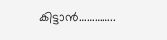കിട്ടാൻ…………..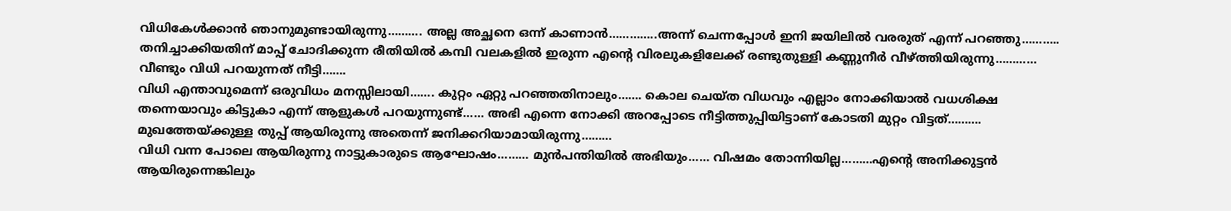വിധികേൾക്കാൻ ഞാനുമുണ്ടായിരുന്നു………. അല്ല അച്ഛനെ ഒന്ന് കാണാൻ…………..അന്ന് ചെന്നപ്പോൾ ഇനി ജയിലിൽ വരരുത് എന്ന് പറഞ്ഞു……….. തനിച്ചാക്കിയതിന് മാപ്പ് ചോദിക്കുന്ന രീതിയിൽ കമ്പി വലകളിൽ ഇരുന്ന എന്റെ വിരലുകളിലേക്ക് രണ്ടുതുള്ളി കണ്ണുനീർ വീഴ്ത്തിയിരുന്നു………… വീണ്ടും വിധി പറയുന്നത് നീട്ടി…….
വിധി എന്താവുമെന്ന് ഒരുവിധം മനസ്സിലായി……. കുറ്റം ഏറ്റു പറഞ്ഞതിനാലും……. കൊല ചെയ്ത വിധവും എല്ലാം നോക്കിയാൽ വധശിക്ഷ തന്നെയാവും കിട്ടുകാ എന്ന് ആളുകൾ പറയുന്നുണ്ട്…… അഭി എന്നെ നോക്കി അറപ്പോടെ നീട്ടിത്തുപ്പിയിട്ടാണ് കോടതി മുറ്റം വിട്ടത്………. മുഖത്തേയ്ക്കുള്ള തുപ്പ് ആയിരുന്നു അതെന്ന് ജനിക്കറിയാമായിരുന്നു………
വിധി വന്ന പോലെ ആയിരുന്നു നാട്ടുകാരുടെ ആഘോഷം……… മുൻപന്തിയിൽ അഭിയും…… വിഷമം തോന്നിയില്ല………എന്റെ അനിക്കുട്ടൻ ആയിരുന്നെങ്കിലും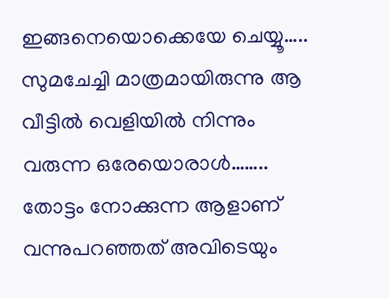ഇങ്ങനെയൊക്കെയേ ചെയ്യൂ…..
സുമചേച്ചി മാത്രമായിരുന്നു ആ വീട്ടിൽ വെളിയിൽ നിന്നും വരുന്ന ഒരേയൊരാൾ……..
തോട്ടം നോക്കുന്ന ആളാണ് വന്നുപറഞ്ഞത് അവിടെയും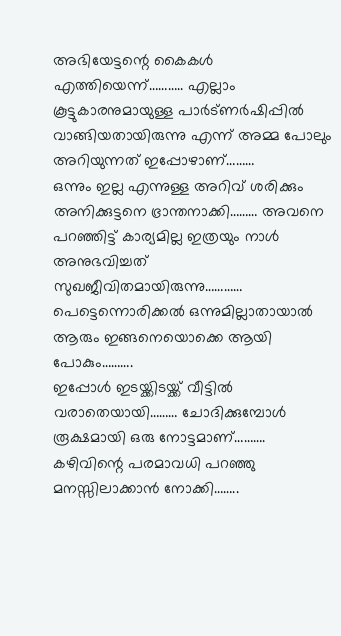അഭിയേട്ടന്റെ കൈകൾ എത്തിയെന്ന്……….. എല്ലാം കൂട്ടുകാരനുമായുള്ള പാർട്ണർഷിപ്പിൽ വാങ്ങിയതായിരുന്നു എന്ന് അമ്മ പോലും അറിയുന്നത് ഇപ്പോഴാണ്………
ഒന്നും ഇല്ല എന്നുള്ള അറിവ് ശരിക്കും അനിക്കുട്ടനെ ഭ്രാന്തനാക്കി……… അവനെ പറഞ്ഞിട്ട് കാര്യമില്ല ഇത്രയും നാൾ അനുഭവിച്ചത് സുഖജീവിതമായിരുന്നു………… പെട്ടെന്നൊരിക്കൽ ഒന്നുമില്ലാതായാൽ ആരും ഇങ്ങനെയൊക്കെ ആയി പോകും……….
ഇപ്പോൾ ഇടയ്ക്കിടയ്ക്ക് വീട്ടിൽ വരാതെയായി……… ചോദിക്കുമ്പോൾ രൂക്ഷമായി ഒരു നോട്ടമാണ്………. കഴിവിന്റെ പരമാവധി പറഞ്ഞു മനസ്സിലാക്കാൻ നോക്കി……..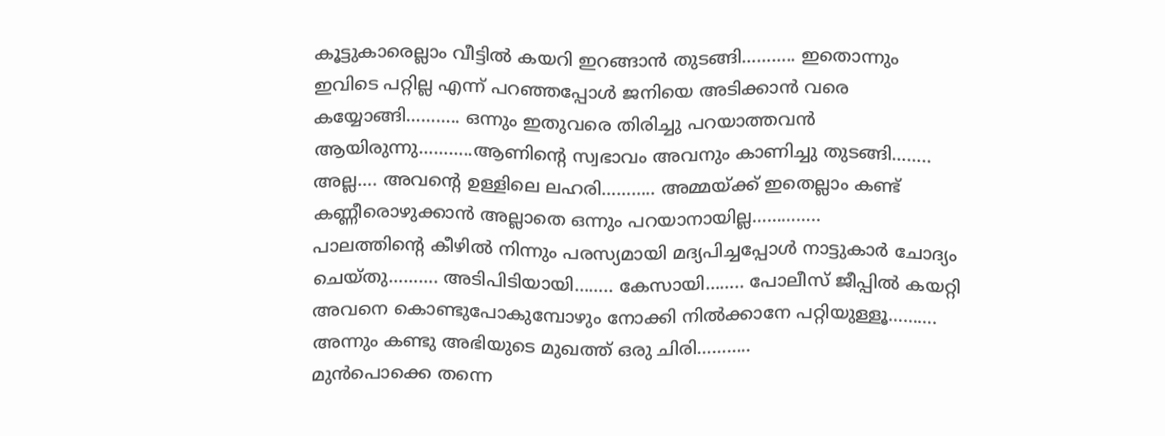കൂട്ടുകാരെല്ലാം വീട്ടിൽ കയറി ഇറങ്ങാൻ തുടങ്ങി……….. ഇതൊന്നും ഇവിടെ പറ്റില്ല എന്ന് പറഞ്ഞപ്പോൾ ജനിയെ അടിക്കാൻ വരെ കയ്യോങ്ങി……….. ഒന്നും ഇതുവരെ തിരിച്ചു പറയാത്തവൻ ആയിരുന്നു………..ആണിന്റെ സ്വഭാവം അവനും കാണിച്ചു തുടങ്ങി…….. അല്ല…. അവന്റെ ഉള്ളിലെ ലഹരി……….. അമ്മയ്ക്ക് ഇതെല്ലാം കണ്ട് കണ്ണീരൊഴുക്കാൻ അല്ലാതെ ഒന്നും പറയാനായില്ല…………..
പാലത്തിന്റെ കീഴിൽ നിന്നും പരസ്യമായി മദ്യപിച്ചപ്പോൾ നാട്ടുകാർ ചോദ്യം ചെയ്തു………. അടിപിടിയായി…….. കേസായി…….. പോലീസ് ജീപ്പിൽ കയറ്റി അവനെ കൊണ്ടുപോകുമ്പോഴും നോക്കി നിൽക്കാനേ പറ്റിയുള്ളൂ………. അന്നും കണ്ടു അഭിയുടെ മുഖത്ത് ഒരു ചിരി………..
മുൻപൊക്കെ തന്നെ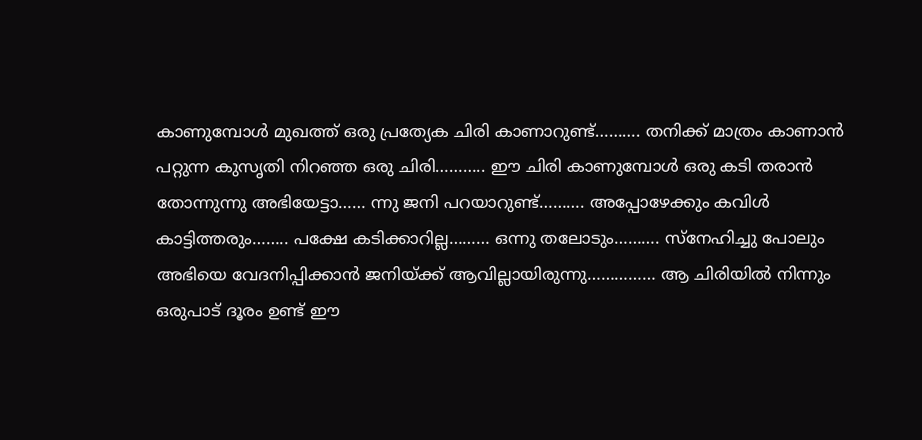കാണുമ്പോൾ മുഖത്ത് ഒരു പ്രത്യേക ചിരി കാണാറുണ്ട്………. തനിക്ക് മാത്രം കാണാൻ പറ്റുന്ന കുസൃതി നിറഞ്ഞ ഒരു ചിരി……….. ഈ ചിരി കാണുമ്പോൾ ഒരു കടി തരാൻ തോന്നുന്നു അഭിയേട്ടാ…… ന്നു ജനി പറയാറുണ്ട്………. അപ്പോഴേക്കും കവിൾ കാട്ടിത്തരും…….. പക്ഷേ കടിക്കാറില്ല……… ഒന്നു തലോടും………. സ്നേഹിച്ചു പോലും അഭിയെ വേദനിപ്പിക്കാൻ ജനിയ്ക്ക് ആവില്ലായിരുന്നു…………… ആ ചിരിയിൽ നിന്നും ഒരുപാട് ദൂരം ഉണ്ട് ഈ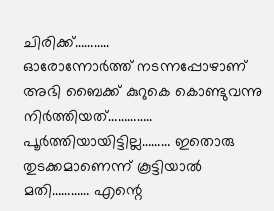ചിരിക്ക്………..
ഓരോന്നോർത്ത് നടന്നപ്പോഴാണ് അഭി ബൈക്ക് കുറുകെ കൊണ്ടുവന്നു നിർത്തിയത്…………..
പൂർത്തിയായിട്ടില്ല……… ഇതൊരു തുടക്കമാണെന്ന് കൂട്ടിയാൽ മതി………… എന്റെ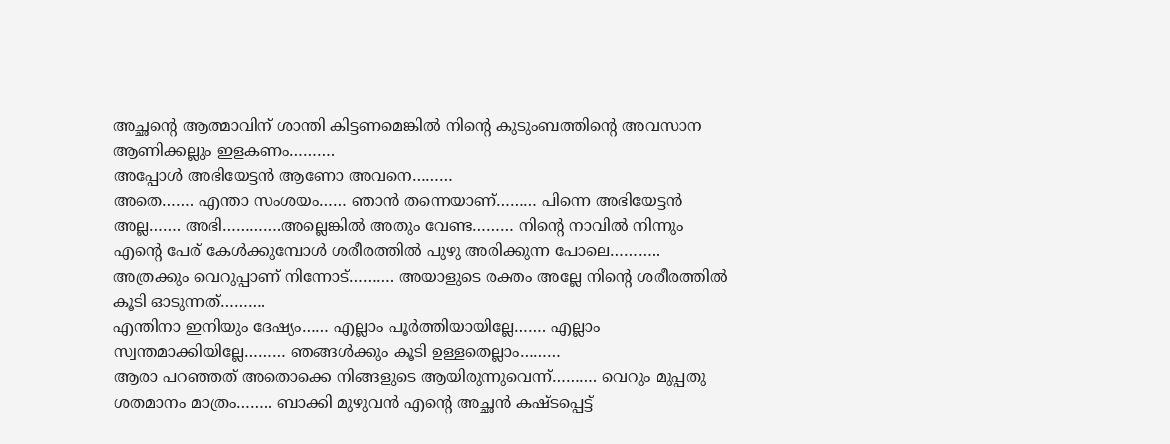അച്ഛന്റെ ആത്മാവിന് ശാന്തി കിട്ടണമെങ്കിൽ നിന്റെ കുടുംബത്തിന്റെ അവസാന ആണിക്കല്ലും ഇളകണം……….
അപ്പോൾ അഭിയേട്ടൻ ആണോ അവനെ………
അതെ……. എന്താ സംശയം…… ഞാൻ തന്നെയാണ്……… പിന്നെ അഭിയേട്ടൻ അല്ല……. അഭി………….അല്ലെങ്കിൽ അതും വേണ്ട……… നിന്റെ നാവിൽ നിന്നും എന്റെ പേര് കേൾക്കുമ്പോൾ ശരീരത്തിൽ പുഴു അരിക്കുന്ന പോലെ……….. അത്രക്കും വെറുപ്പാണ് നിന്നോട്………. അയാളുടെ രക്തം അല്ലേ നിന്റെ ശരീരത്തിൽ കൂടി ഓടുന്നത്……….
എന്തിനാ ഇനിയും ദേഷ്യം…… എല്ലാം പൂർത്തിയായില്ലേ……. എല്ലാം സ്വന്തമാക്കിയില്ലേ……… ഞങ്ങൾക്കും കൂടി ഉള്ളതെല്ലാം………
ആരാ പറഞ്ഞത് അതൊക്കെ നിങ്ങളുടെ ആയിരുന്നുവെന്ന്………. വെറും മുപ്പതു ശതമാനം മാത്രം…….. ബാക്കി മുഴുവൻ എന്റെ അച്ഛൻ കഷ്ടപ്പെട്ട്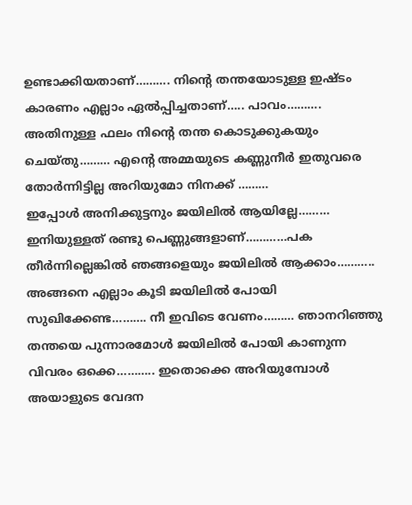ഉണ്ടാക്കിയതാണ്………. നിന്റെ തന്തയോടുള്ള ഇഷ്ടം കാരണം എല്ലാം ഏൽപ്പിച്ചതാണ്….. പാവം………. അതിനുള്ള ഫലം നിന്റെ തന്ത കൊടുക്കുകയും ചെയ്തു……… എന്റെ അമ്മയുടെ കണ്ണുനീർ ഇതുവരെ തോർന്നിട്ടില്ല അറിയുമോ നിനക്ക് ………
ഇപ്പോൾ അനിക്കുട്ടനും ജയിലിൽ ആയില്ലേ……… ഇനിയുള്ളത് രണ്ടു പെണ്ണുങ്ങളാണ്…………പക തീർന്നില്ലെങ്കിൽ ഞങ്ങളെയും ജയിലിൽ ആക്കാം………..
അങ്ങനെ എല്ലാം കൂടി ജയിലിൽ പോയി സുഖിക്കേണ്ട………. നീ ഇവിടെ വേണം……… ഞാനറിഞ്ഞു തന്തയെ പുന്നാരമോൾ ജയിലിൽ പോയി കാണുന്ന വിവരം ഒക്കെ……….. ഇതൊക്കെ അറിയുമ്പോൾ അയാളുടെ വേദന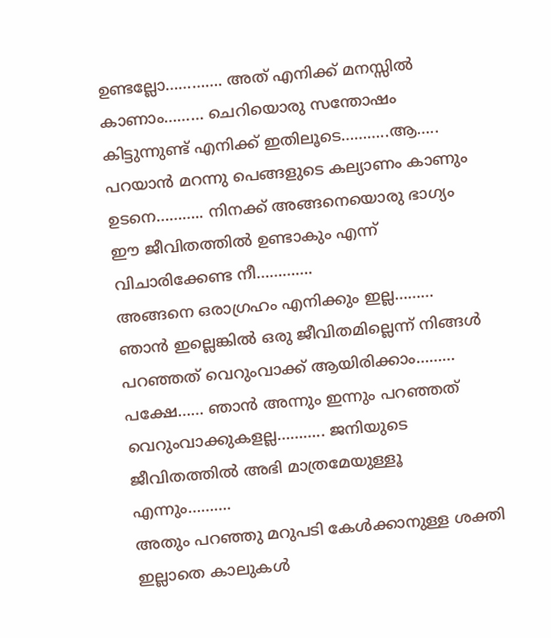ഉണ്ടല്ലോ…………. അത് എനിക്ക് മനസ്സിൽ കാണാം……… ചെറിയൊരു സന്തോഷം കിട്ടുന്നുണ്ട് എനിക്ക് ഇതിലൂടെ………..ആ….. പറയാൻ മറന്നു പെങ്ങളുടെ കല്യാണം കാണും ഉടനെ……….. നിനക്ക് അങ്ങനെയൊരു ഭാഗ്യം ഈ ജീവിതത്തിൽ ഉണ്ടാകും എന്ന് വിചാരിക്കേണ്ട നീ………….
അങ്ങനെ ഒരാഗ്രഹം എനിക്കും ഇല്ല……… ഞാൻ ഇല്ലെങ്കിൽ ഒരു ജീവിതമില്ലെന്ന് നിങ്ങൾ പറഞ്ഞത് വെറുംവാക്ക് ആയിരിക്കാം……… പക്ഷേ…… ഞാൻ അന്നും ഇന്നും പറഞ്ഞത് വെറുംവാക്കുകളല്ല……….. ജനിയുടെ ജീവിതത്തിൽ അഭി മാത്രമേയുള്ളൂ എന്നും……….
അതും പറഞ്ഞു മറുപടി കേൾക്കാനുള്ള ശക്തി ഇല്ലാതെ കാലുകൾ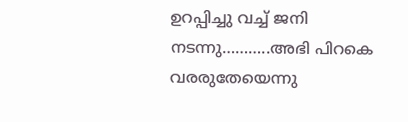ഉറപ്പിച്ചു വച്ച് ജനി നടന്നു………..അഭി പിറകെ വരരുതേയെന്നു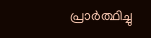പ്രാർത്ഥിച്ചു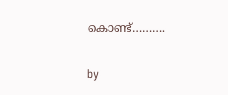കൊണ്ട്……….

by